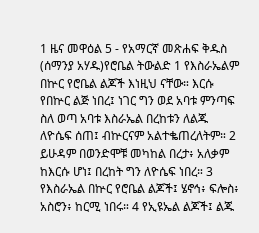1 ዜና መዋዕል 5 - የአማርኛ መጽሐፍ ቅዱስ (ሰማንያ አሃዱ)የሮቤል ትውልድ 1 የእስራኤልም በኵር የሮቤል ልጆች እነዚህ ናቸው። እርሱ የበኵር ልጅ ነበረ፤ ነገር ግን ወደ አባቱ ምንጣፍ ስለ ወጣ አባቱ እስራኤል በረከቱን ለልጁ ለዮሴፍ ሰጠ፤ ብኵርናም አልተቈጠረለትም። 2 ይሁዳም በወንድሞቹ መካከል በረታ፥ አለቃም ከእርሱ ሆነ፤ በረከት ግን ለዮሴፍ ነበረ። 3 የእስራኤል በኵር የሮቤል ልጆች፤ ሄኖኅ፥ ፍሎስ፥ አስሮን፥ ከርሚ ነበሩ። 4 የኢዩኤል ልጆች፤ ልጁ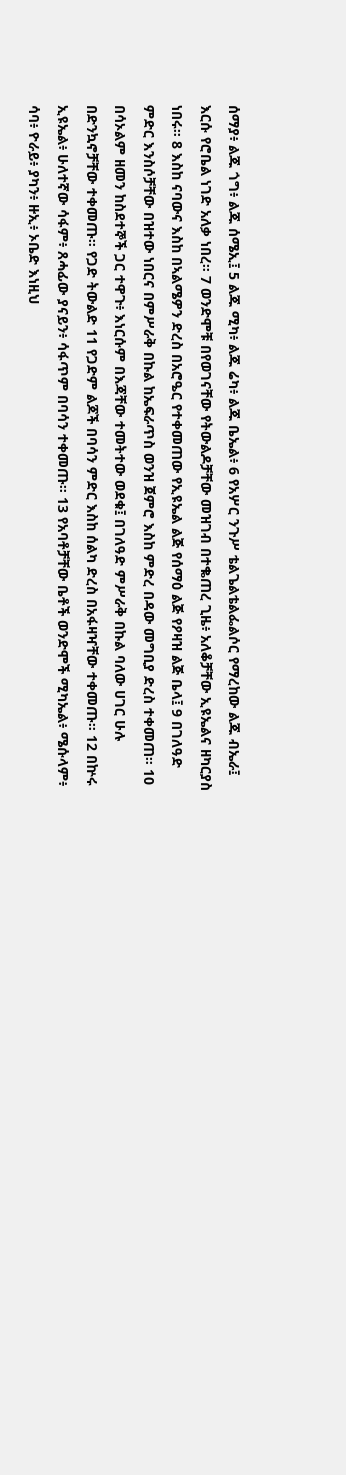ሰማያ፥ ልጁ ጎግ፥ ልጁ ሰሜኢ፤ 5 ልጁ ሚካ፥ ልጁ ሬካ፥ ልጁ ቤኤል፥ 6 የአሦር ንጉሥ ቴልጌልቴልፌልሶር የማረከው ልጁ ብኤራ፤ እርሱ የሮቤል ነገድ አለቃ ነበረ። 7 ወንድሞቹ በየወገናቸው የትውልዶቻቸው መዝገብ በተቈጠረ ጊዜ፥ አለቆቻቸው ኢዩኤልና ዘካርያስ ነበሩ። 8 እስከ ናባውና እስከ በኣልሜዎን ድረስ በአሮዔር የተቀመጠው የኢዩኤል ልጅ የሰማዕ ልጅ የዖዛዝ ልጅ ቤላ፤ 9 በገለዓድ ምድር እንስሶቻቸው በዝተው ነበርና በምሥራቅ በኩል ከኤፍራጥስ ወንዝ ጀምሮ እስከ ምድረ በዳው መግቢያ ድረስ ተቀመጠ። 10 በሳኦልም ዘመን ከስደተኞች ጋር ተዋጉ፥ እነርሱም በእጃቸው ተመትተው ወደቁ፤ በገለዓድ ምሥራቅ በኩል ባለው ሀገር ሁሉ በድንኳኖቻቸው ተቀመጡ። የጋድ ትውልድ 11 የጋድም ልጆች በባሳን ምድር እስከ ሰልካ ድረስ በአፋዛዣቸው ተቀመጡ። 12 በኵሩ ኢዩኤል፥ ሁለተኛው ሳፋም፥ ጸሓፊው ያናይን፥ ሳፋጥም በባሳን ተቀመጡ። 13 የአባቶቻቸው ቤቶች ወንድሞች ሚካኤል፥ ሜሱላም፥ ሳባ፥ ዮራይ፥ ያካን፥ ዙኢ፥ ኦቤድ እነዚህ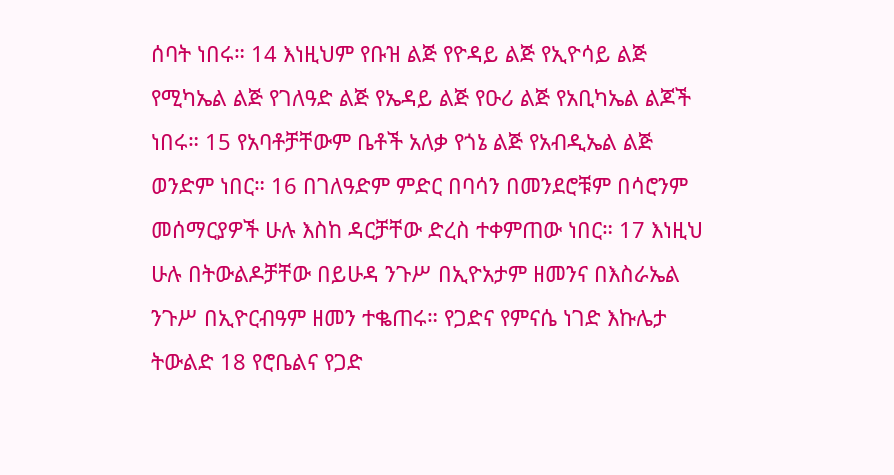ሰባት ነበሩ። 14 እነዚህም የቡዝ ልጅ የዮዳይ ልጅ የኢዮሳይ ልጅ የሚካኤል ልጅ የገለዓድ ልጅ የኤዳይ ልጅ የዑሪ ልጅ የአቢካኤል ልጆች ነበሩ። 15 የአባቶቻቸውም ቤቶች አለቃ የጎኔ ልጅ የአብዲኤል ልጅ ወንድም ነበር። 16 በገለዓድም ምድር በባሳን በመንደሮቹም በሳሮንም መሰማርያዎች ሁሉ እስከ ዳርቻቸው ድረስ ተቀምጠው ነበር። 17 እነዚህ ሁሉ በትውልዶቻቸው በይሁዳ ንጉሥ በኢዮአታም ዘመንና በእስራኤል ንጉሥ በኢዮርብዓም ዘመን ተቈጠሩ። የጋድና የምናሴ ነገድ እኩሌታ ትውልድ 18 የሮቤልና የጋድ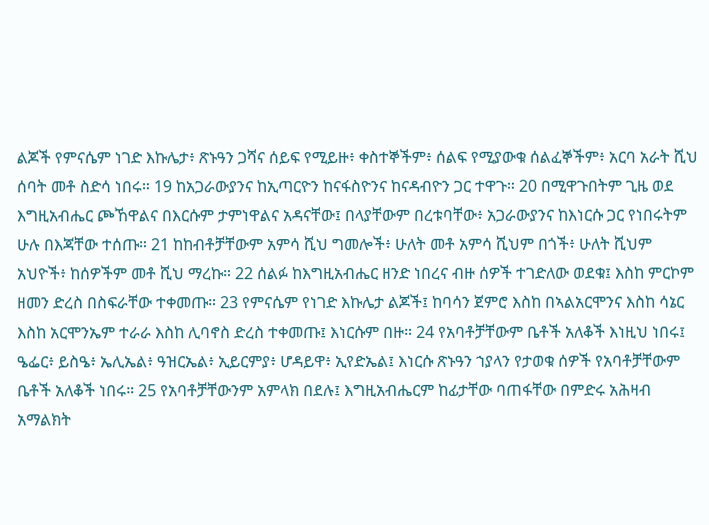ልጆች የምናሴም ነገድ እኩሌታ፥ ጽኑዓን ጋሻና ሰይፍ የሚይዙ፥ ቀስተኞችም፥ ሰልፍ የሚያውቁ ሰልፈኞችም፥ አርባ አራት ሺህ ሰባት መቶ ስድሳ ነበሩ። 19 ከአጋራውያንና ከኢጣርዮን ከናፋስዮንና ከናዳብዮን ጋር ተዋጉ። 20 በሚዋጉበትም ጊዜ ወደ እግዚአብሔር ጮኸዋልና በእርሱም ታምነዋልና አዳናቸው፤ በላያቸውም በረቱባቸው፥ አጋራውያንና ከእነርሱ ጋር የነበሩትም ሁሉ በእጃቸው ተሰጡ። 21 ከከብቶቻቸውም አምሳ ሺህ ግመሎች፥ ሁለት መቶ አምሳ ሺህም በጎች፥ ሁለት ሺህም አህዮች፥ ከሰዎችም መቶ ሺህ ማረኩ። 22 ሰልፉ ከእግዚአብሔር ዘንድ ነበረና ብዙ ሰዎች ተገድለው ወደቁ፤ እስከ ምርኮም ዘመን ድረስ በስፍራቸው ተቀመጡ። 23 የምናሴም የነገድ እኩሌታ ልጆች፤ ከባሳን ጀምሮ እስከ በኣልአርሞንና እስከ ሳኔር እስከ አርሞንኤም ተራራ እስከ ሊባኖስ ድረስ ተቀመጡ፤ እነርሱም በዙ። 24 የአባቶቻቸውም ቤቶች አለቆች እነዚህ ነበሩ፤ ዔፌር፥ ይስዔ፥ ኤሊኤል፥ ዓዝርኤል፥ ኢይርምያ፥ ሆዳይዋ፥ ኢየድኤል፤ እነርሱ ጽኑዓን ኀያላን የታወቁ ሰዎች የአባቶቻቸውም ቤቶች አለቆች ነበሩ። 25 የአባቶቻቸውንም አምላክ በደሉ፤ እግዚአብሔርም ከፊታቸው ባጠፋቸው በምድሩ አሕዛብ አማልክት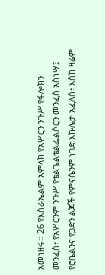አመነዘሩ። 26 የእስራኤልም አምላክ የአሦርን ንጉሥ የፋሎክን መንፈስ፥ የአሦርንም ንጉሥ የቴልጌልቴልፌልሶርን መንፈስ አስነሣ፤ የሮቤልንና የጋድን ልጆች የምናሴንም ነገድ እኩሌታ አፈለሰ፥ እስከ ዛሬም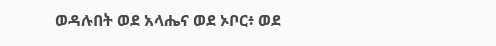ወዳሉበት ወደ አላሔና ወደ ኦቦር፥ ወደ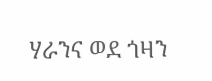ሃራንና ወደ ጎዛን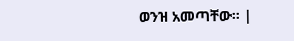ወንዝ አመጣቸው። |